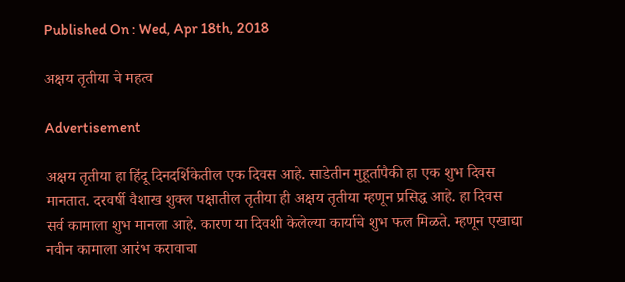Published On : Wed, Apr 18th, 2018

अक्षय तृतीया चे महत्व

Advertisement

अक्षय तृतीया हा हिंदू दिनदर्शिकेतील एक दिवस आहे. साडेतीन मुहूर्तापैकी हा एक शुभ दिवस मानतात. दरवर्षी वैशाख शुक्ल पक्षातील तृतीया ही अक्षय तृतीया म्हणून प्रसिद्ध आहे. हा दिवस सर्व कामाला शुभ मानला आहे. कारण या दिवशी केलेल्या कार्याचे शुभ फल मिळते. म्हणून एखाद्या नवीन कामाला आरंभ करावाचा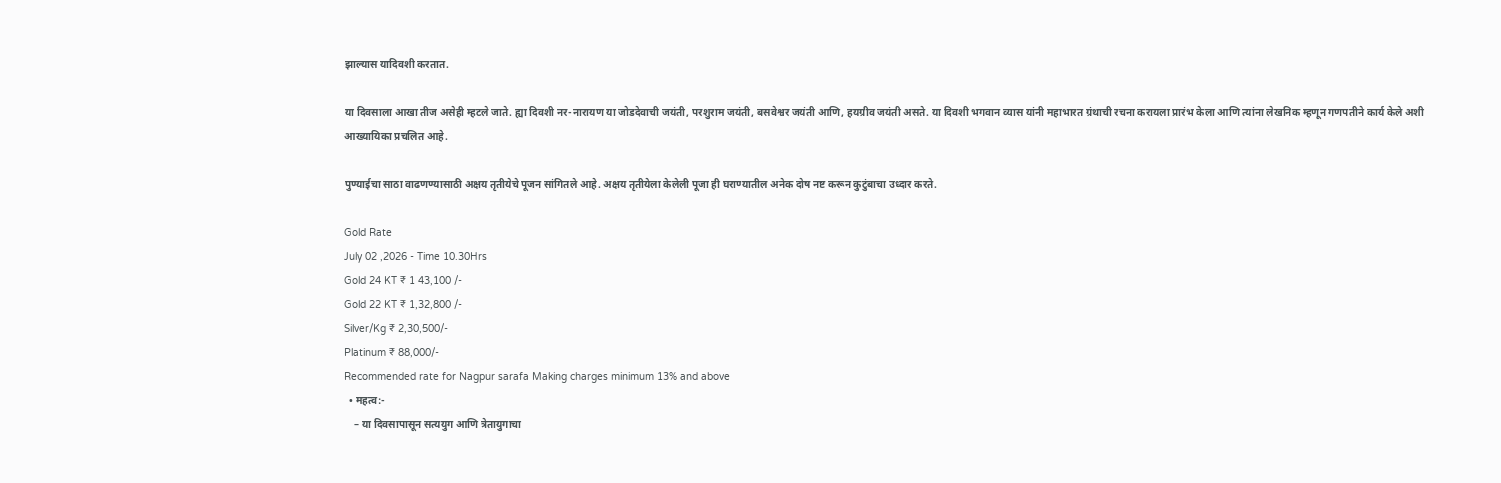झाल्यास यादिवशी करतात.

या दिवसाला आखा तीज असेही म्हटले जाते. ह्या दिवशी नर-नारायण या जोडदेवाची जयंती, परशुराम जयंती, बसवेश्वर जयंती आणि, हयग्रीव जयंती असते. या दिवशी भगवान व्यास यांनी महाभारत ग्रंथाची रचना करायला प्रारंभ केला आणि त्यांना लेखनिक म्हणून गणपतीने कार्य केले अशी आख्यायिका प्रचलित आहे.

पुण्याईचा साठा वाढणण्यासाठी अक्षय तृतीयेचे पूजन सांगितले आहे. अक्षय तृतीयेला केलेली पूजा ही घराण्यातील अनेक दोष नष्ट करून कुटुंबाचा उध्दार करते.

Gold Rate
July 02 ,2026 - Time 10.30Hrs
Gold 24 KT ₹ 1 43,100 /-
Gold 22 KT ₹ 1,32,800 /-
Silver/Kg ₹ 2,30,500/-
Platinum ₹ 88,000/-
Recommended rate for Nagpur sarafa Making charges minimum 13% and above
  • महत्व:-
    – या दिवसापासून सत्ययुग आणि त्रेतायुगाचा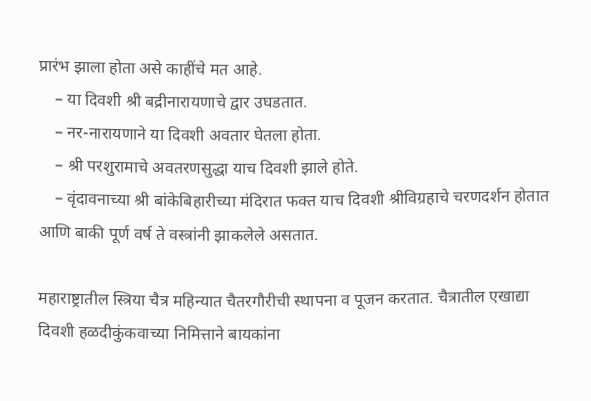प्रारंभ झाला होता असे काहींचे मत आहे.
    – या दिवशी श्री बद्रीनारायणाचे द्वार उघडतात.
    – नर-नारायणाने या दिवशी अवतार घेतला होता.
    – श्री परशुरामाचे अवतरणसुद्धा याच दिवशी झाले होते.
    – वृंदावनाच्या श्री बांकेबिहारीच्या मंदिरात फक्त याच दिवशी श्रीविग्रहाचे चरणदर्शन होतात आणि बाकी पूर्ण वर्ष ते वस्त्रांनी झाकलेले असतात.

महाराष्ट्रातील स्त्रिया चैत्र महिन्यात चैतरगौरीची स्थापना व पूजन करतात. चैत्रातील एखाद्या दिवशी हळदीकुंकवाच्या निमित्ताने बायकांना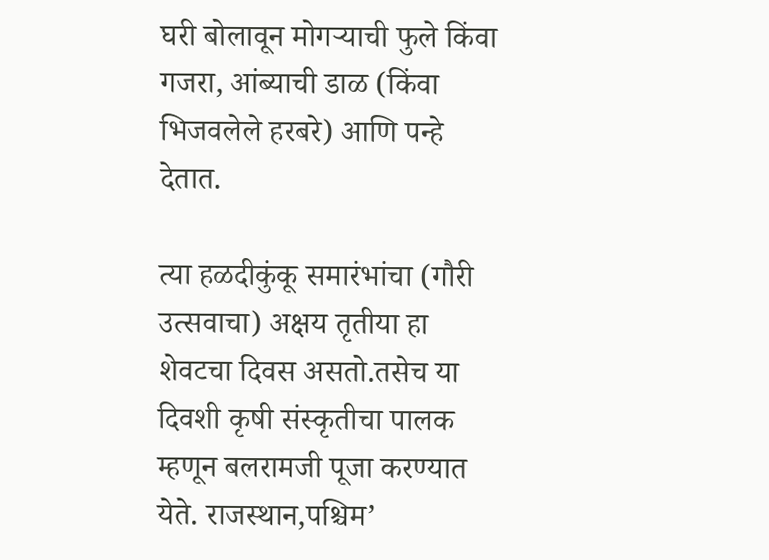घरी बोलावून मोगऱ्याची फुले किंवा गजरा, आंब्याची डाळ (किंवा भिजवलेले हरबरे) आणि पन्हे देतात.

त्या हळदीकुंकू समारंभांचा (गौरी उत्सवाचा) अक्षय तृतीया हा शेवटचा दिवस असतो.तसेच या दिवशी कृषी संस्कृतीचा पालक म्हणून बलरामजी पूजा करण्यात येते. राजस्थान,पश्चिम’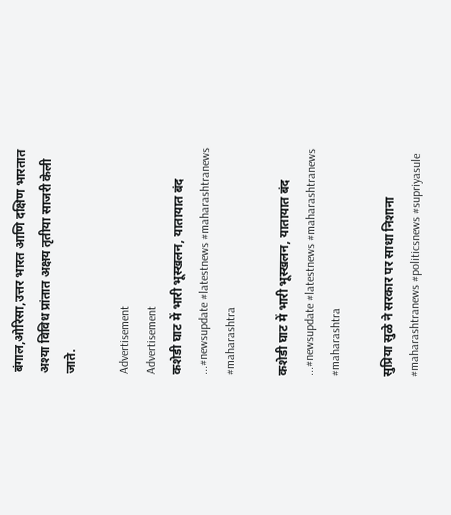बंगाल,ओरिसा,उत्तर भारत आणि दक्षिण भारतात अश्या विविध प्रांतात अक्षय तृतीया साजरी केली जाते.

Advertisement
Advertisement
कशेडी घाट में भारी भूस्खलन, यातायात बंद ...#newsupdate #latestnews #maharashtranews #maharashtra

कशेडी घाट में भारी भूस्खलन, यातायात बंद ...#newsupdate #latestnews #maharashtranews #maharashtra

सुप्रिया सुळे ने सरकार पर साधा निशाना #maharashtranews #politicsnews #supriyasule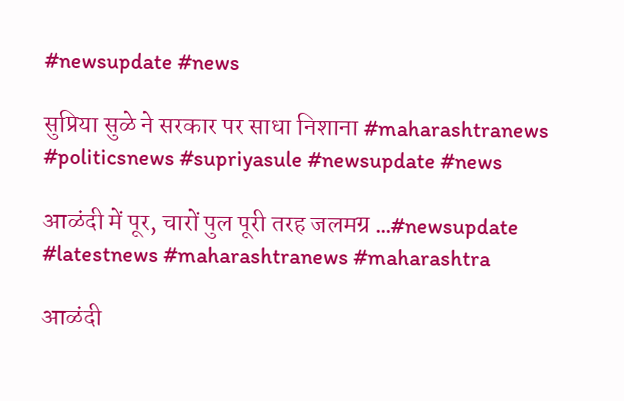#newsupdate #news

सुप्रिया सुळे ने सरकार पर साधा निशाना #maharashtranews #politicsnews #supriyasule #newsupdate #news

आळंदी में पूर, चारों पुल पूरी तरह जलमग्र ...#newsupdate #latestnews #maharashtranews #maharashtra

आळंदी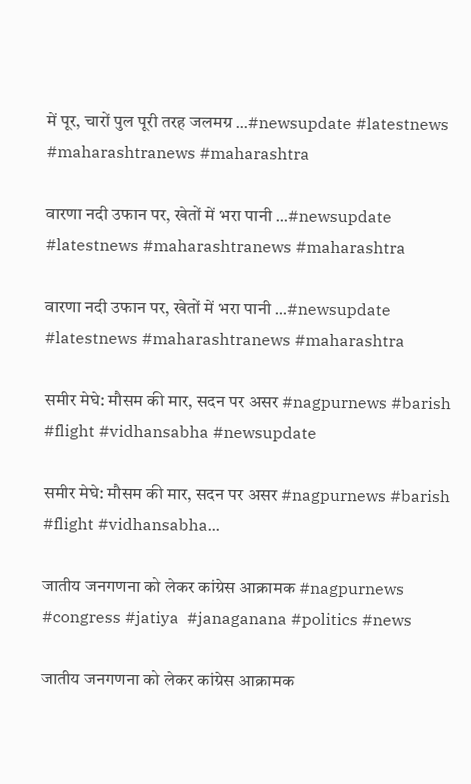में पूर, चारों पुल पूरी तरह जलमग्र ...#newsupdate #latestnews #maharashtranews #maharashtra

वारणा नदी उफान पर, खेतों में भरा पानी ...#newsupdate #latestnews #maharashtranews #maharashtra

वारणा नदी उफान पर, खेतों में भरा पानी ...#newsupdate #latestnews #maharashtranews #maharashtra

समीर मेघे: मौसम की मार, सदन पर असर #nagpurnews #barish #flight #vidhansabha #newsupdate

समीर मेघे: मौसम की मार, सदन पर असर #nagpurnews #barish #flight #vidhansabha...

जातीय जनगणना को लेकर कांग्रेस आक्रामक #nagpurnews #congress #jatiya  #janaganana #politics #news

जातीय जनगणना को लेकर कांग्रेस आक्रामक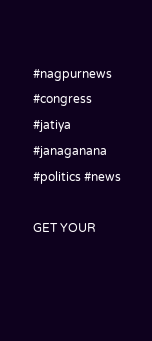#nagpurnews #congress #jatiya #janaganana #politics #news

GET YOUR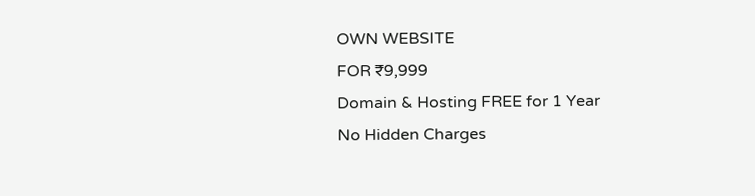OWN WEBSITE
FOR ₹9,999
Domain & Hosting FREE for 1 Year
No Hidden Charges